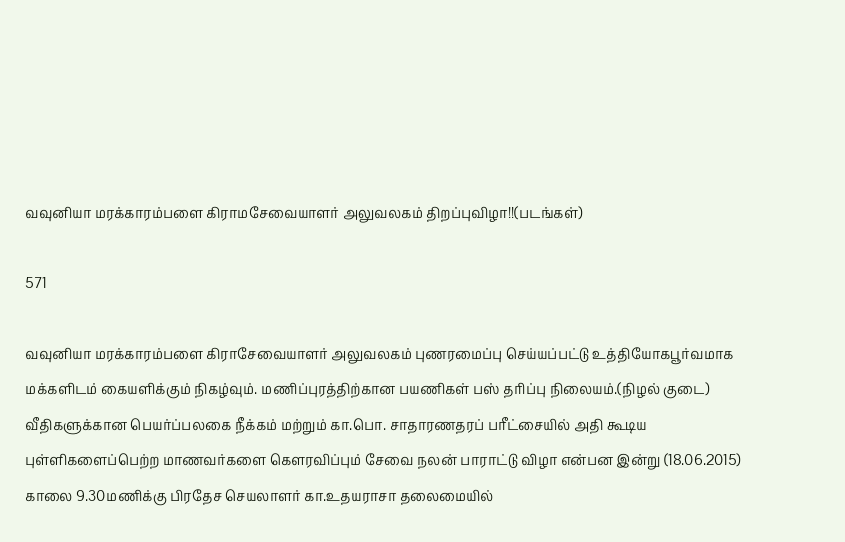வவுனியா மரக்காரம்பளை கிராமசேவையாளர் அலுவலகம் திறப்புவிழா!!(படங்கள்)

571

வவுனியா மரக்காரம்பளை கிராசேவையாளர் அலுவலகம் புணரமைப்பு செய்யப்பட்டு உத்தியோகபூர்வமாக மக்களிடம் கையளிக்கும் நிகழ்வும். மணிப்புரத்திற்கான பயணிகள் பஸ் தரிப்பு நிலையம்.(நிழல் குடை) வீதிகளுக்கான பெயர்ப்பலகை நீக்கம் மற்றும் கா.பொ. சாதாரணதரப் பரீட்சையில் அதி கூடிய புள்ளிகளைப்பெற்ற மாணவர்களை கௌரவிப்பும் சேவை நலன் பாராட்டு விழா என்பன இன்று (18.06.2015) காலை 9.30மணிக்கு பிரதேச செயலாளர் கா.உதயராசா தலைமையில்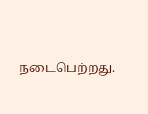நடைபெற்றது.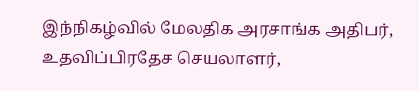இந்நிகழ்வில் மேலதிக அரசாங்க அதிபர், உதவிப்பிரதேச செயலாளர்,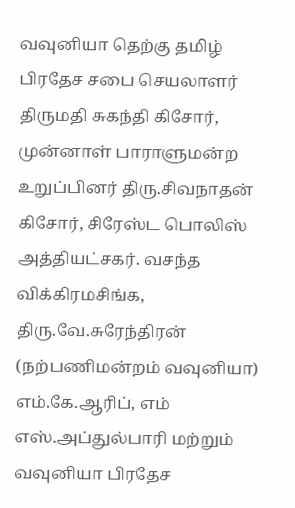வவுனியா தெற்கு தமிழ் பிரதேச சபை செயலாளர் திருமதி சுகந்தி கிசோர், முன்னாள் பாராளுமன்ற உறுப்பினர் திரு.சிவநாதன் கிசோர், சிரேஸ்ட பொலிஸ் அத்தியட்சகர். வசந்த விக்கிரமசிங்க, திரு.வே.சுரேந்திரன் (நற்பணிமன்றம் வவுனியா) எம்.கே.ஆரிப், எம் எஸ்.அப்துல்பாரி மற்றும் வவுனியா பிரதேச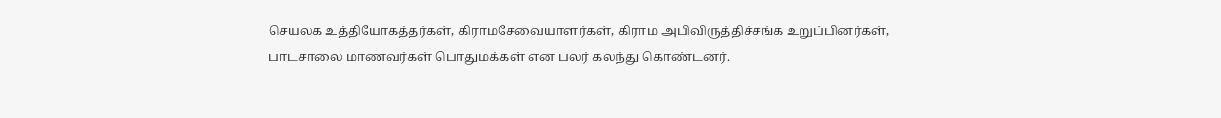செயலக உத்தியோகத்தர்கள், கிராமசேவையாளர்கள், கிராம அபிவிருத்திச்சங்க உறுப்பினர்கள், பாடசாலை மாணவர்கள் பொதுமக்கள் என பலர் கலந்து கொண்டனர்.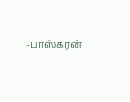-பாஸ்கரன்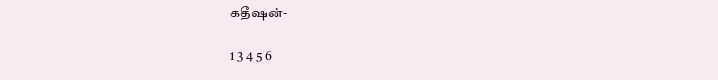கதீஷன்-

1 3 4 5 6